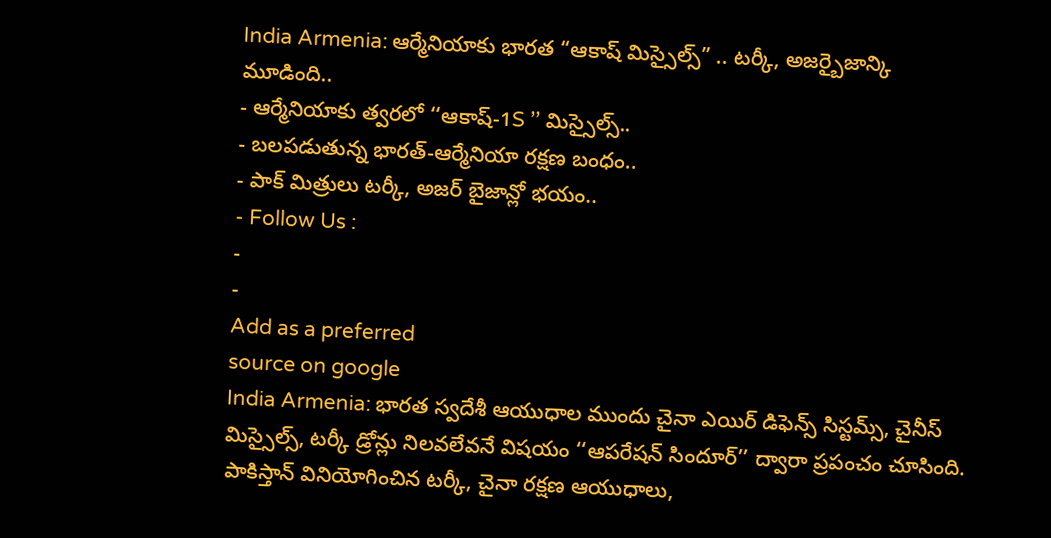India Armenia: ఆర్మేనియాకు భారత “ఆకాష్ మిస్సైల్స్” .. టర్కీ, అజర్బైజాన్కి మూడింది..
- ఆర్మేనియాకు త్వరలో ‘‘ఆకాష్-1S ’’ మిస్సైల్స్..
- బలపడుతున్న భారత్-ఆర్మేనియా రక్షణ బంధం..
- పాక్ మిత్రులు టర్కీ, అజర్ బైజాన్లో భయం..
- Follow Us :
-
-
Add as a preferred
source on google
India Armenia: భారత స్వదేశీ ఆయుధాల ముందు చైనా ఎయిర్ డిఫెన్స్ సిస్టమ్స్, చైనీస్ మిస్సైల్స్, టర్కీ డ్రోన్లు నిలవలేవనే విషయం ‘‘ఆపరేషన్ సిందూర్’’ ద్వారా ప్రపంచం చూసింది. పాకిస్తాన్ వినియోగించిన టర్కీ, చైనా రక్షణ ఆయుధాలు,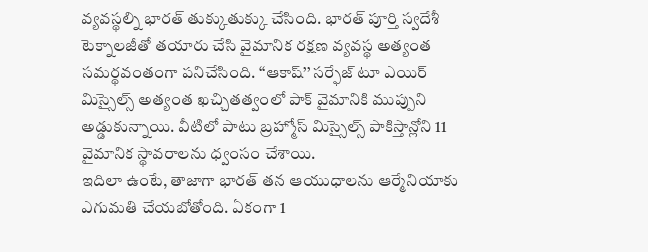వ్యవస్థల్ని భారత్ తుక్కుతుక్కు చేసింది. భారత్ పూర్తి స్వదేశీ టెక్నాలజీతో తయారు చేసి వైమానిక రక్షణ వ్యవస్థ అత్యంత సమర్థవంతంగా పనిచేసింది. ‘‘ఆకాష్’’ సర్ఫేజ్ టూ ఎయిర్ మిస్సైల్స్ అత్యంత ఖచ్చితత్వంలో పాక్ వైమానికి ముప్పుని అడ్డుకున్నాయి. వీటిలో పాటు బ్రహ్మోస్ మిస్సైల్స్ పాకిస్తాన్లోని 11 వైమానిక స్థావరాలను ధ్వంసం చేశాయి.
ఇదిలా ఉంటే, తాజాగా భారత్ తన ఆయుధాలను ఆర్మేనియాకు ఎగుమతి చేయబోతోంది. ఏకంగా 1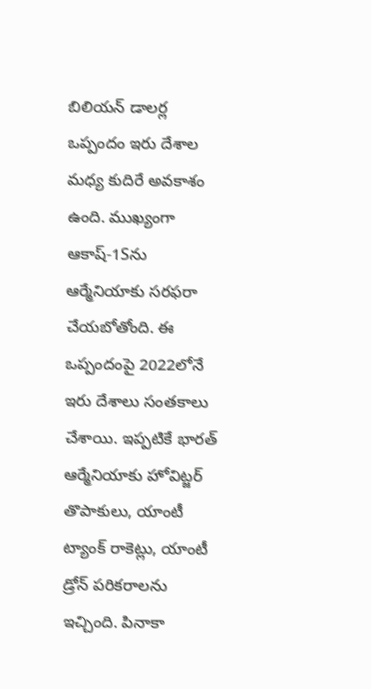బిలియన్ డాలర్ల ఒప్పందం ఇరు దేశాల మధ్య కుదిరే అవకాశం ఉంది. ముఖ్యంగా ఆకాష్-1Sను ఆర్మేనియాకు సరఫరా చేయబోతోంది. ఈ ఒప్పందంపై 2022లోనే ఇరు దేశాలు సంతకాలు చేశాయి. ఇప్పటికే భారత్ ఆర్మేనియాకు హోవిట్జర్ తొపాకులు, యాంటీ ట్యాంక్ రాకెట్లు, యాంటీ డ్రోన్ పరికరాలను ఇచ్చింది. పినాకా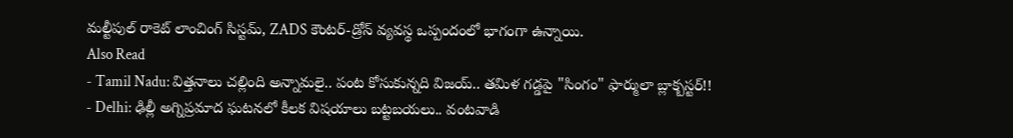మల్టీపుల్ రాకెట్ లాంచింగ్ సిస్టమ్, ZADS కౌంటర్-డ్రోన్ వ్యవస్థ ఒప్పందంలో భాగంగా ఉన్నాయి.
Also Read
- Tamil Nadu: విత్తనాలు చల్లింది అన్నామలై.. పంట కోసుకున్నది విజయ్.. తమిళ గడ్డపై "సింగం" ఫార్ములా బ్లాక్బస్టర్!!
- Delhi: ఢిల్లీ అగ్నిప్రమాద ఘటనలో కీలక విషయాలు బట్టబయలు.. వంటవాడి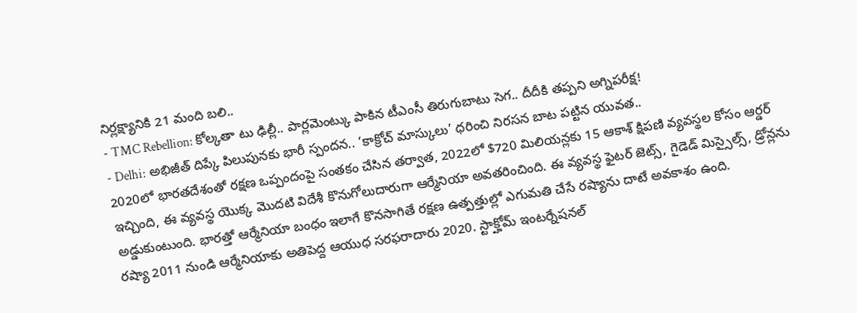నిర్లక్ష్యానికి 21 మంది బలి..
- TMC Rebellion: కోల్కతా టు ఢిల్లీ.. పార్లమెంట్కు పాకిన టీఎంసీ తిరుగుబాటు సెగ.. దీదీకి తప్పని అగ్నిపరీక్ష!
- Delhi: అభిజీత్ దిప్కే పిలుపునకు భారీ స్పందన.. ‘కాక్రోచ్ మాస్కులు’ ధరించి నిరసన బాట పట్టిన యువత..
2020లో భారతదేశంతో రక్షణ ఒప్పందంపై సంతకం చేసిన తర్వాత, 2022లో $720 మిలియన్లకు 15 ఆకాశ్ క్షిపణి వ్యవస్థల కోసం ఆర్డర్ ఇచ్చింది, ఈ వ్యవస్థ యొక్క మొదటి విదేశీ కొనుగోలుదారుగా ఆర్మేనియా అవతరించింది. ఈ వ్యవస్థ ఫైటర్ జెట్స్, గైడెడ్ మిస్సైల్స్, డ్రోన్లను అడ్డుకుంటుంది. భారత్తో ఆర్మేనియా బంధం ఇలాగే కొనసాగితే రక్షణ ఉత్పత్తుల్లో ఎగుమతి చేసే రష్యాను దాటే అవకాశం ఉంది.
రష్యా 2011 నుండి ఆర్మేనియాకు అతిపెద్ద ఆయుధ సరఫరాదారు 2020. స్టాక్హోమ్ ఇంటర్నేషనల్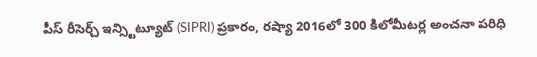పీస్ రీసెర్చ్ ఇన్స్టిట్యూట్ (SIPRI) ప్రకారం, రష్యా 2016లో 300 కిలోమీటర్ల అంచనా పరిధి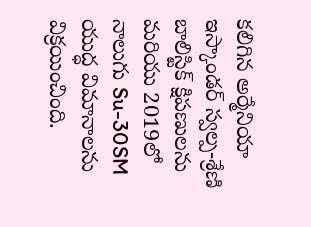కలిగిన అర్మేనియా ఇస్కాండర్ స్వల్ప-శ్రేణి బాలిస్టిక్ క్షిపణులను మరియు 2019లో నాలుగు Su-30SM యుద్ధ విమానాలను విక్రయించింది.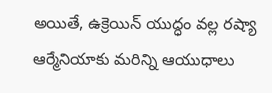అయితే, ఉక్రెయిన్ యుద్ధం వల్ల రష్యా ఆర్మేనియాకు మరిన్ని ఆయుధాలు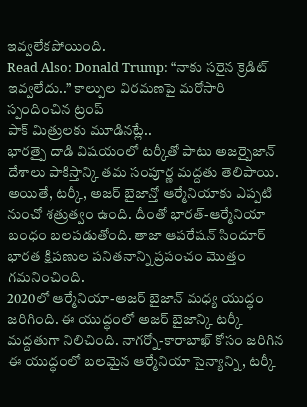ఇవ్వలేకపోయింది.
Read Also: Donald Trump: “నాకు సరైన క్రెడిట్ ఇవ్వలేదు..” కాల్పుల విరమణపై మరోసారి స్పందించిన ట్రంప్
పాక్ మిత్రులకు మూడినట్లే..
భారత్పై దాడి విషయంలో టర్కీతో పాటు అజర్బైజాన్ దేశాలు పాకిస్తాన్కి తమ సంపూర్ణ మద్దతు తెలిపాయి. అయితే, టర్కీ, అజర్ బైజాన్తో ఆర్మేనియాకు ఎప్పటి నుంచో శత్రుత్వం ఉంది. దీంతో భారత్-ఆర్మేనియా బంధం బలపడుతోంది. తాజా ఆపరేషన్ సిందూర్ భారత క్షిపణుల పనితనాన్ని ప్రపంచం మొత్తం గమనించింది.
2020లో ఆర్మేనియా-అజర్ బైజాన్ మధ్య యుద్ధం జరిగింది. ఈ యుద్ధంలో అజర్ బైజాన్కి టర్కీ మద్దతుగా నిలిచింది. నాగర్నో-కారాబాఖ్ కోసం జరిగిన ఈ యుద్ధంలో బలమైన ఆర్మేనియా సైన్యాన్ని, టర్కీ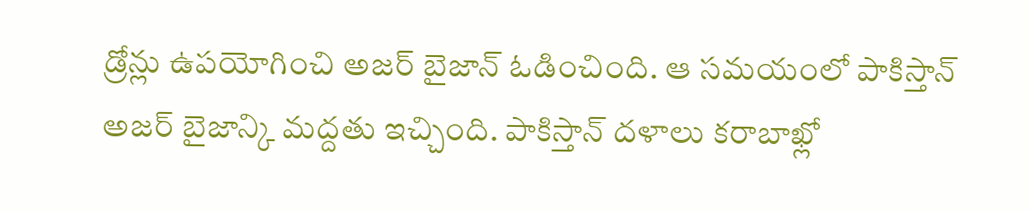డ్రోన్లు ఉపయోగించి అజర్ బైజాన్ ఓడించింది. ఆ సమయంలో పాకిస్తాన్ అజర్ బైజాన్కి మద్దతు ఇచ్చింది. పాకిస్తాన్ దళాలు కరాబాఖ్లో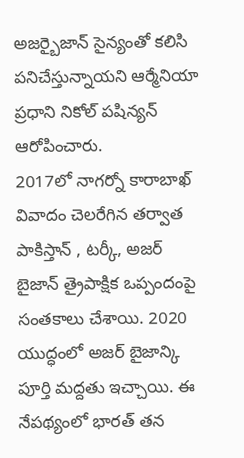అజర్బైజాన్ సైన్యంతో కలిసి పనిచేస్తున్నాయని ఆర్మేనియా ప్రధాని నికోల్ పషిన్యన్ ఆరోపించారు.
2017లో నాగర్నో కారాబాఖ్ వివాదం చెలరేగిన తర్వాత పాకిస్తాన్ , టర్కీ, అజర్ బైజాన్ త్రైపాక్షిక ఒప్పందంపై సంతకాలు చేశాయి. 2020 యుద్ధంలో అజర్ బైజాన్కి పూర్తి మద్దతు ఇచ్చాయి. ఈ నేపథ్యంలో భారత్ తన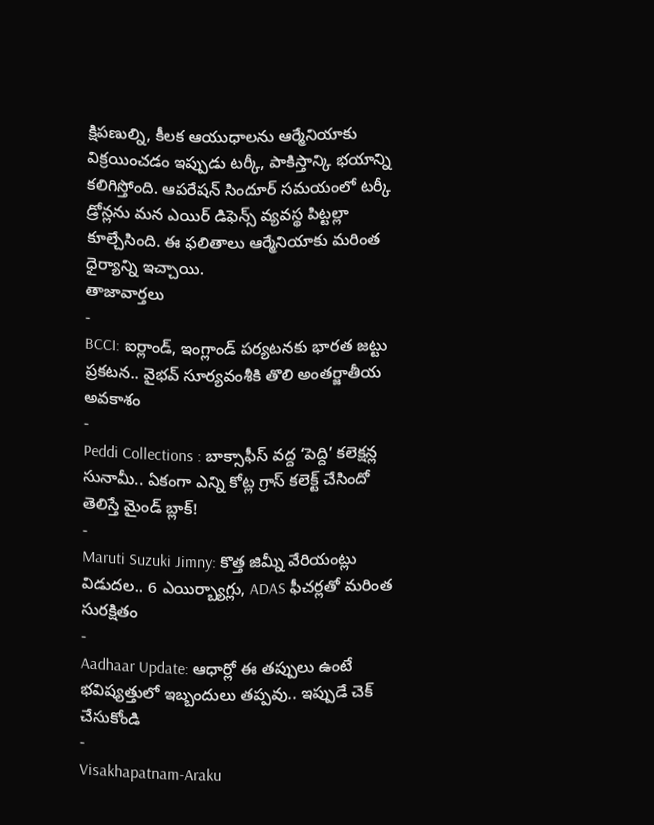క్షిపణుల్ని, కీలక ఆయుధాలను ఆర్మేనియాకు విక్రయించడం ఇప్పుడు టర్కీ, పాకిస్తాన్కి భయాన్ని కలిగిస్తోంది. ఆపరేషన్ సిందూర్ సమయంలో టర్కీ డ్రోన్లను మన ఎయిర్ డిఫెన్స్ వ్యవస్థ పిట్టల్లా కూల్చేసింది. ఈ ఫలితాలు ఆర్మేనియాకు మరింత ధైర్యాన్ని ఇచ్చాయి.
తాజావార్తలు
-
BCCI: ఐర్లాండ్, ఇంగ్లాండ్ పర్యటనకు భారత జట్టు ప్రకటన.. వైభవ్ సూర్యవంశీకి తొలి అంతర్జాతీయ అవకాశం
-
Peddi Collections : బాక్సాఫీస్ వద్ద ‘పెద్ది’ కలెక్షన్ల సునామీ.. ఏకంగా ఎన్ని కోట్ల గ్రాస్ కలెక్ట్ చేసిందో తెలిస్తే మైండ్ బ్లాక్!
-
Maruti Suzuki Jimny: కొత్త జిమ్నీ వేరియంట్లు విడుదల.. 6 ఎయిర్బ్యాగ్లు, ADAS ఫీచర్లతో మరింత సురక్షితం
-
Aadhaar Update: ఆధార్లో ఈ తప్పులు ఉంటే భవిష్యత్తులో ఇబ్బందులు తప్పవు.. ఇప్పుడే చెక్ చేసుకోండి
-
Visakhapatnam-Araku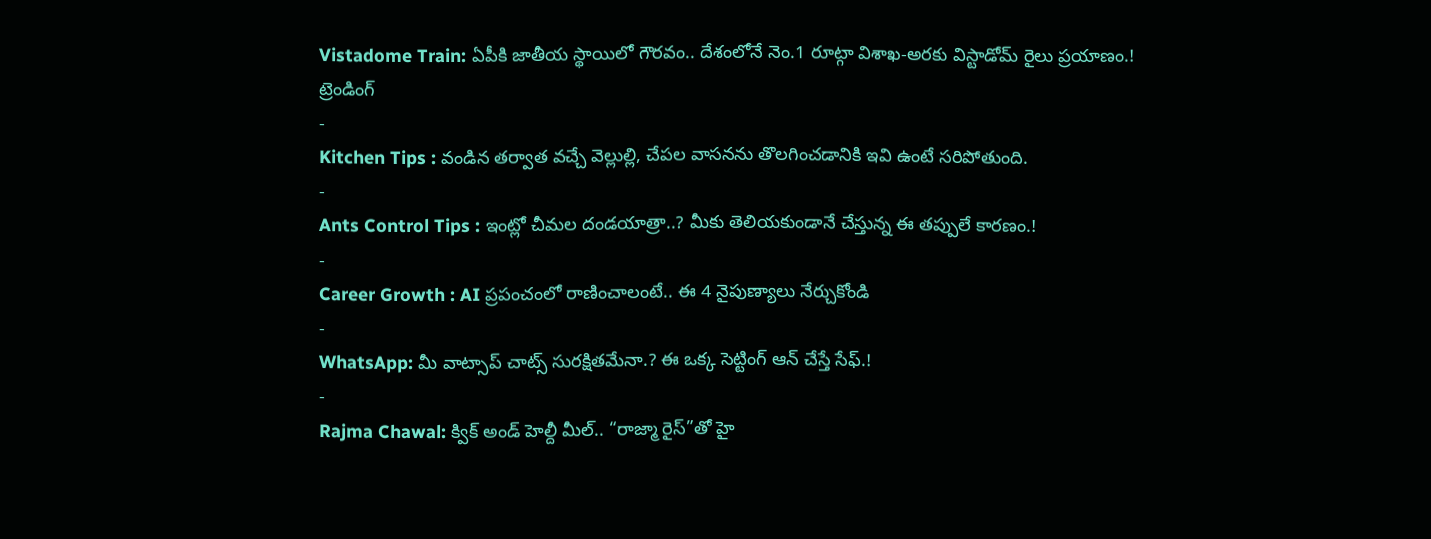Vistadome Train: ఏపీకి జాతీయ స్థాయిలో గౌరవం.. దేశంలోనే నెం.1 రూట్గా విశాఖ-అరకు విస్టాడోమ్ రైలు ప్రయాణం.!
ట్రెండింగ్
-
Kitchen Tips : వండిన తర్వాత వచ్చే వెల్లుల్లి, చేపల వాసనను తొలగించడానికి ఇవి ఉంటే సరిపోతుంది.
-
Ants Control Tips : ఇంట్లో చీమల దండయాత్రా..? మీకు తెలియకుండానే చేస్తున్న ఈ తప్పులే కారణం.!
-
Career Growth : AI ప్రపంచంలో రాణించాలంటే.. ఈ 4 నైపుణ్యాలు నేర్చుకోండి
-
WhatsApp: మీ వాట్సాప్ చాట్స్ సురక్షితమేనా.? ఈ ఒక్క సెట్టింగ్ ఆన్ చేస్తే సేఫ్.!
-
Rajma Chawal: క్విక్ అండ్ హెల్దీ మీల్.. “రాజ్మా రైస్”తో హై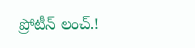ప్రోటీన్ లంచ్.!